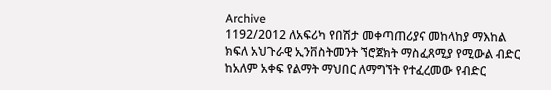Archive
1192/2012 ለአፍሪካ የበሽታ መቀጣጠሪያና መከላከያ ማእከል ክፍለ አህጉራዊ ኢንቨስትመንት ኘሮጀክት ማስፈጸሚያ የሚውል ብድር ከአለም አቀፍ የልማት ማህበር ለማግኘት የተፈረመው የብድር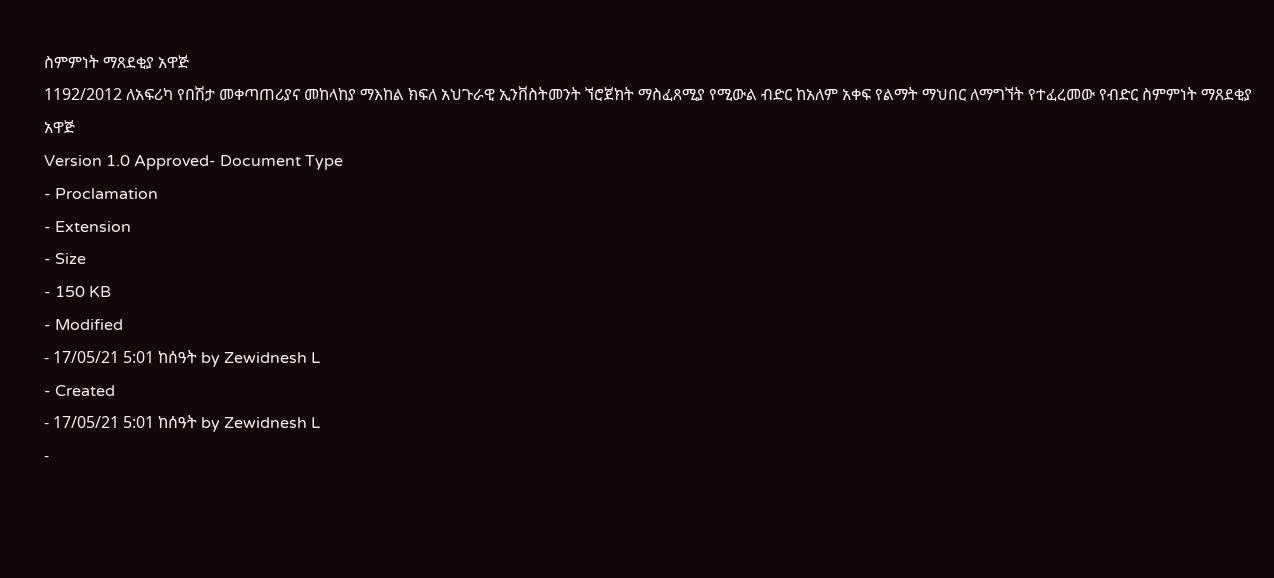ስምምነት ማጸደቂያ አዋጅ
1192/2012 ለአፍሪካ የበሽታ መቀጣጠሪያና መከላከያ ማእከል ክፍለ አህጉራዊ ኢንቨስትመንት ኘሮጀክት ማስፈጸሚያ የሚውል ብድር ከአለም አቀፍ የልማት ማህበር ለማግኘት የተፈረመው የብድር ስምምነት ማጸደቂያ አዋጅ
Version 1.0 Approved- Document Type
- Proclamation
- Extension
- Size
- 150 KB
- Modified
- 17/05/21 5:01 ከሰዓት by Zewidnesh L
- Created
- 17/05/21 5:01 ከሰዓት by Zewidnesh L
-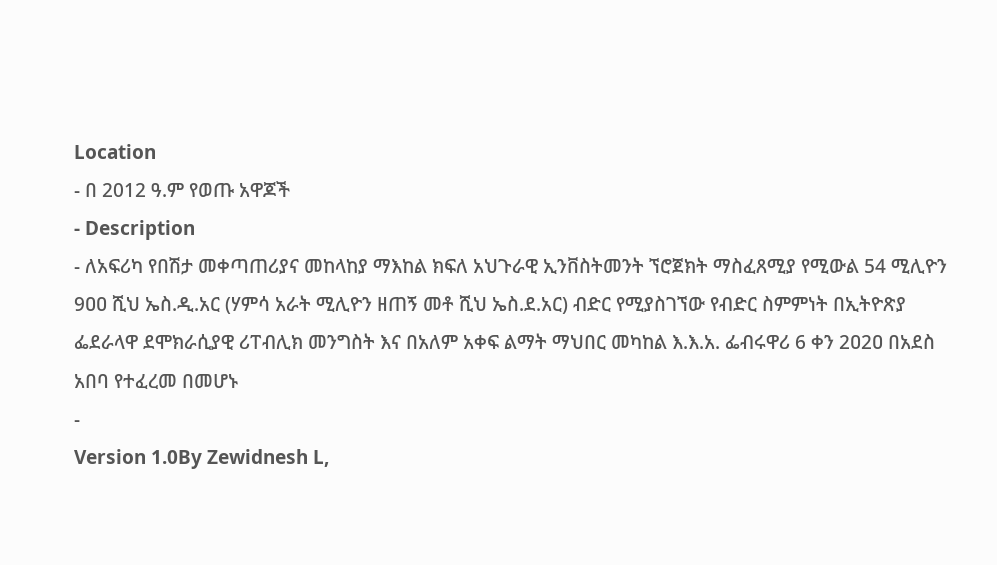Location
- በ 2012 ዓ.ም የወጡ አዋጆች
- Description
- ለአፍሪካ የበሽታ መቀጣጠሪያና መከላከያ ማእከል ክፍለ አህጉራዊ ኢንቨስትመንት ኘሮጀክት ማስፈጸሚያ የሚውል 54 ሚሊዮን 9ዐዐ ሺህ ኤስ.ዲ.አር (ሃምሳ አራት ሚሊዮን ዘጠኝ መቶ ሺህ ኤስ.ደ.አር) ብድር የሚያስገኘው የብድር ስምምነት በኢትዮጽያ ፌደራላዋ ደሞክራሲያዊ ሪፐብሊክ መንግስት እና በአለም አቀፍ ልማት ማህበር መካከል እ.እ.አ. ፌብሩዋሪ 6 ቀን 2ዐ2ዐ በአደስ አበባ የተፈረመ በመሆኑ
-
Version 1.0By Zewidnesh L,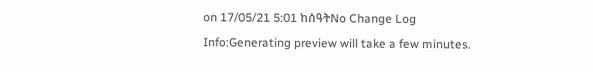on 17/05/21 5:01 ከሰዓትNo Change Log
Info:Generating preview will take a few minutes.